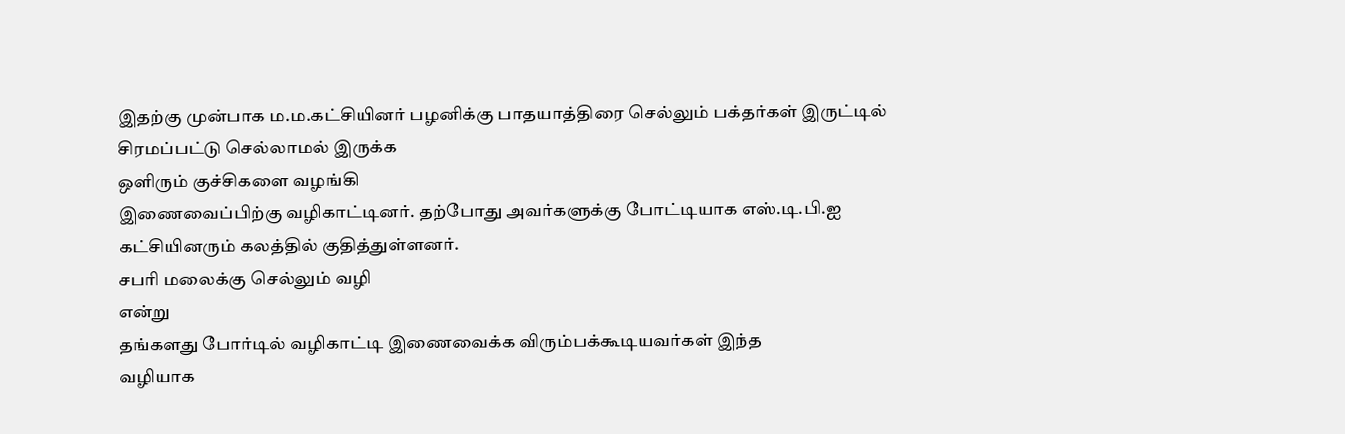இதற்கு முன்பாக ம.ம.கட்சியினர் பழனிக்கு பாதயாத்திரை செல்லும் பக்தர்கள் இருட்டில் சிரமப்பட்டு செல்லாமல் இருக்க
ஒளிரும் குச்சிகளை வழங்கி
இணைவைப்பிற்கு வழிகாட்டினர். தற்போது அவர்களுக்கு போட்டியாக எஸ்.டி.பி.ஐ
கட்சியினரும் கலத்தில் குதித்துள்ளனர்.
சபரி மலைக்கு செல்லும் வழி
என்று
தங்களது போர்டில் வழிகாட்டி இணைவைக்க விரும்பக்கூடியவர்கள் இந்த
வழியாக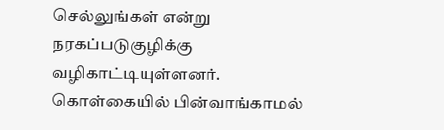செல்லுங்கள் என்று
நரகப்படுகுழிக்கு வழிகாட்டியுள்ளனர்.
கொள்கையில் பின்வாங்காமல்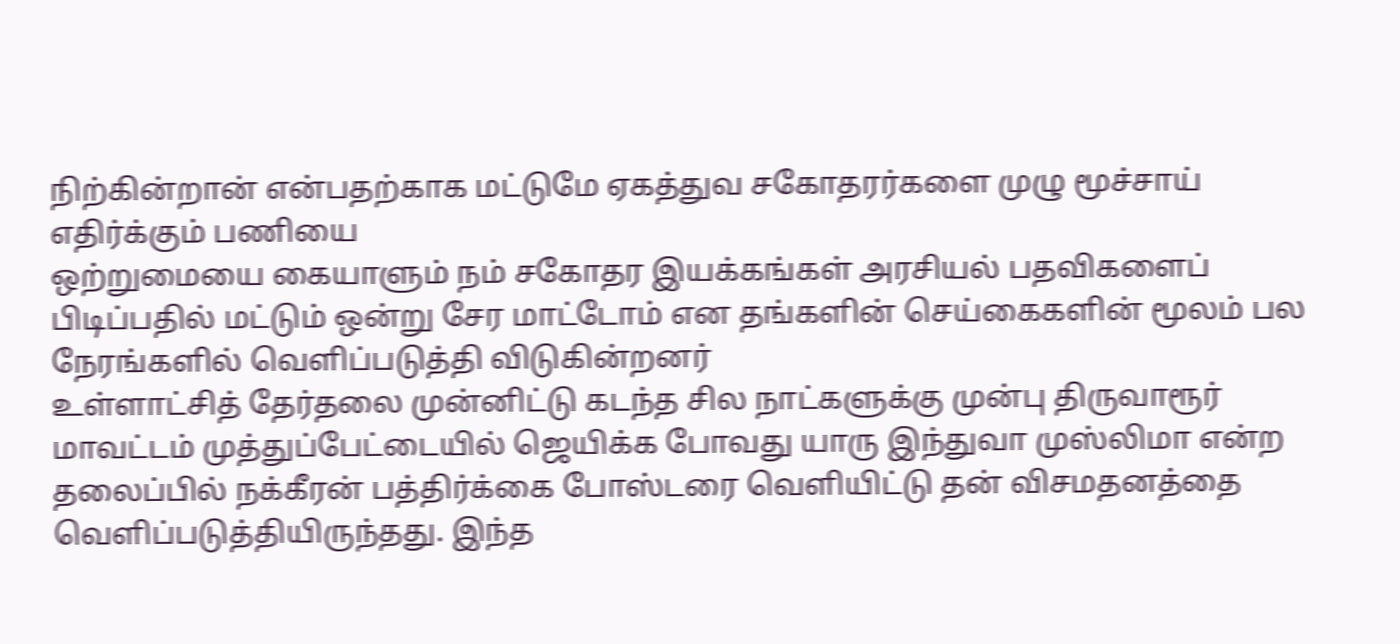நிற்கின்றான் என்பதற்காக மட்டுமே ஏகத்துவ சகோதரர்களை முழு மூச்சாய் எதிர்க்கும் பணியை
ஒற்றுமையை கையாளும் நம் சகோதர இயக்கங்கள் அரசியல் பதவிகளைப் பிடிப்பதில் மட்டும் ஒன்று சேர மாட்டோம் என தங்களின் செய்கைகளின் மூலம் பல நேரங்களில் வெளிப்படுத்தி விடுகின்றனர்
உள்ளாட்சித் தேர்தலை முன்னிட்டு கடந்த சில நாட்களுக்கு முன்பு திருவாரூர் மாவட்டம் முத்துப்பேட்டையில் ஜெயிக்க போவது யாரு இந்துவா முஸ்லிமா என்ற தலைப்பில் நக்கீரன் பத்திர்க்கை போஸ்டரை வெளியிட்டு தன் விசமதனத்தை வெளிப்படுத்தியிருந்தது. இந்த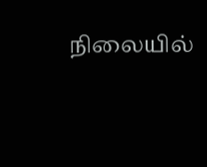நிலையில்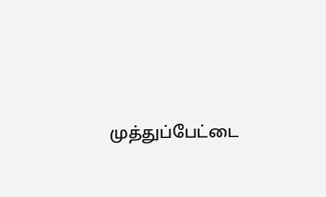முத்துப்பேட்டை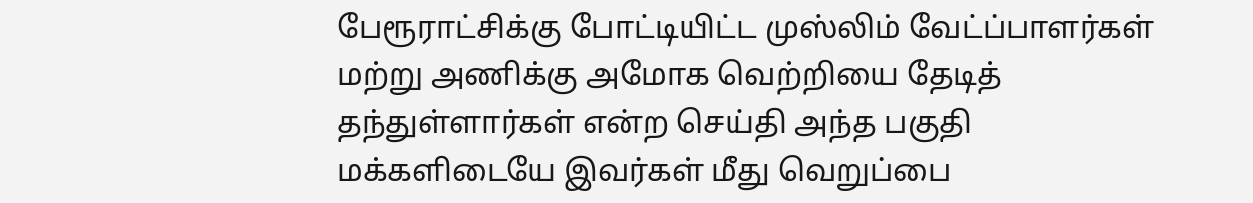பேரூராட்சிக்கு போட்டியிட்ட முஸ்லிம் வேட்ப்பாளர்கள் மற்று அணிக்கு அமோக வெற்றியை தேடித் தந்துள்ளார்கள் என்ற செய்தி அந்த பகுதி மக்களிடையே இவர்கள் மீது வெறுப்பை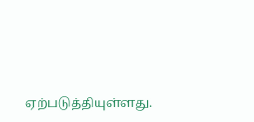ஏற்படுத்தியுள்ளது.